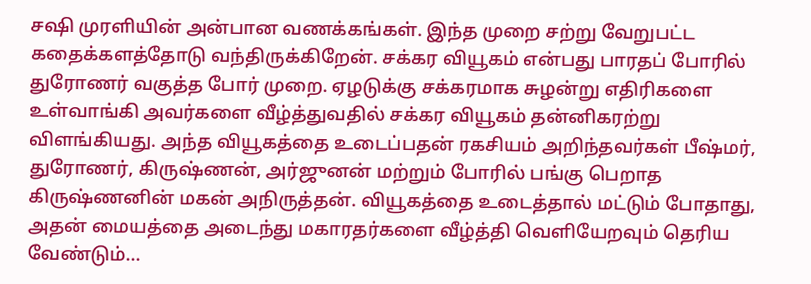சஷி முரளியின் அன்பான வணக்கங்கள். இந்த முறை சற்று வேறுபட்ட கதைக்களத்தோடு வந்திருக்கிறேன். சக்கர வியூகம் என்பது பாரதப் போரில் துரோணர் வகுத்த போர் முறை. ஏழடுக்கு சக்கரமாக சுழன்று எதிரிகளை உள்வாங்கி அவர்களை வீழ்த்துவதில் சக்கர வியூகம் தன்னிகரற்று விளங்கியது. அந்த வியூகத்தை உடைப்பதன் ரகசியம் அறிந்தவர்கள் பீஷ்மர், துரோணர், கிருஷ்ணன், அர்ஜுனன் மற்றும் போரில் பங்கு பெறாத கிருஷ்ணனின் மகன் அநிருத்தன். வியூகத்தை உடைத்தால் மட்டும் போதாது, அதன் மையத்தை அடைந்து மகாரதர்களை வீழ்த்தி வெளியேறவும் தெரிய வேண்டும்...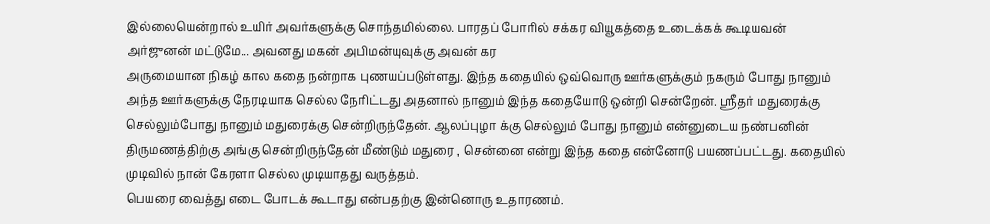இல்லையென்றால் உயிர் அவர்களுக்கு சொந்தமில்லை. பாரதப் போரில் சக்கர வியூகத்தை உடைக்கக் கூடியவன் அர்ஜுனன் மட்டுமே... அவனது மகன் அபிமன்யுவுக்கு அவன் கர
அருமையான நிகழ் கால கதை நன்றாக புணயப்படுள்ளது. இந்த கதையில் ஒவ்வொரு ஊர்களுக்கும் நகரும் போது நானும் அந்த ஊர்களுக்கு நேரடியாக செல்ல நேரிட்டது அதனால் நானும் இந்த கதையோடு ஒன்றி சென்றேன். ஸ்ரீதர் மதுரைக்கு செல்லும்போது நானும் மதுரைக்கு சென்றிருந்தேன். ஆலப்புழா க்கு செல்லும் போது நானும் என்னுடைய நண்பனின் திருமணத்திற்கு அங்கு சென்றிருந்தேன் மீண்டும் மதுரை , சென்னை என்று இந்த கதை என்னோடு பயணப்பட்டது. கதையில் முடிவில் நான் கேரளா செல்ல முடியாதது வருத்தம்.
பெயரை வைத்து எடை போடக் கூடாது என்பதற்கு இன்னொரு உதாரணம்.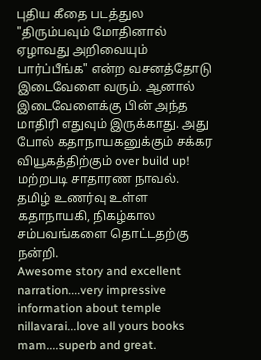புதிய கீதை படத்துல "திரும்பவும் மோதினால் ஏழாவது அறிவையும் பார்ப்பீங்க" என்ற வசனத்தோடு இடைவேளை வரும். ஆனால் இடைவேளைக்கு பின் அந்த மாதிரி எதுவும் இருக்காது. அது போல் கதாநாயகனுக்கும் சக்கர வியூகத்திற்கும் over build up! மற்றபடி சாதாரண நாவல்.
தமிழ் உணர்வு உள்ள கதாநாயகி, நிகழ்கால சம்பவங்களை தொட்டதற்கு நன்றி.
Awesome story and excellent narration....very impressive information about temple nillavarai...love all yours books mam....superb and great.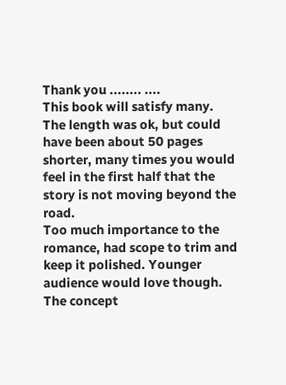Thank you ........ ....
This book will satisfy many. The length was ok, but could have been about 50 pages shorter, many times you would feel in the first half that the story is not moving beyond the road.
Too much importance to the romance, had scope to trim and keep it polished. Younger audience would love though.
The concept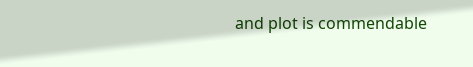and plot is commendable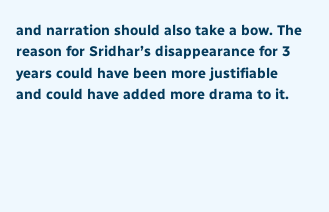and narration should also take a bow. The reason for Sridhar’s disappearance for 3 years could have been more justifiable and could have added more drama to it.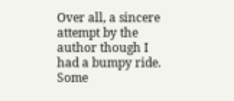Over all, a sincere attempt by the author though I had a bumpy ride. Some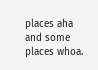places aha and some places whoa.